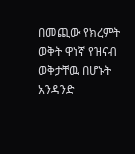በመጪው የክረምት ወቅት ዋነኛ የዝናብ ወቅታቸዉ በሆኑት አንዳንድ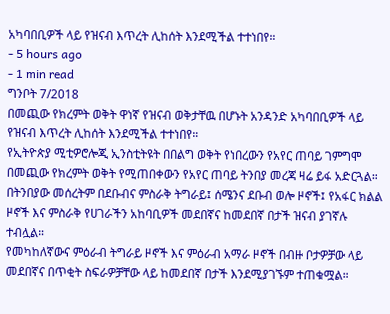አካባበቢዎች ላይ የዝናብ እጥረት ሊከሰት እንደሚችል ተተነበየ።
- 5 hours ago
- 1 min read
ግንቦት 7/2018
በመጪው የክረምት ወቅት ዋነኛ የዝናብ ወቅታቸዉ በሆኑት አንዳንድ አካባበቢዎች ላይ የዝናብ እጥረት ሊከሰት እንደሚችል ተተነበየ።
የኢትዮጵያ ሚቲዎሮሎጂ ኢንስቲትዩት በበልግ ወቅት የነበረውን የአየር ጠባይ ገምግሞ በመጪው የክረምት ወቅት የሚጠበቀውን የአየር ጠባይ ትንበያ መረጃ ዛሬ ይፋ አድርጓል።
በትንበያው መሰረትም በደቡብና ምስራቅ ትግራይ፤ ሰሜንና ደቡብ ወሎ ዞኖች፤ የአፋር ክልል ዞኖች እና ምስራቅ የሀገራችን አከባቢዎች መደበኛና ከመደበኛ በታች ዝናብ ያገኛሉ ተብሏል።
የመካከለኛውና ምዕራብ ትግራይ ዞኖች እና ምዕራብ አማራ ዞኖች በብዙ ቦታዎቻው ላይ መደበኛና በጥቂት ስፍራዎቻቸው ላይ ከመደበኛ በታች እንደሚያገኙም ተጠቁሟል።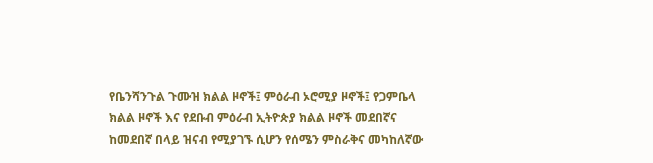የቤንሻንጉል ጉሙዝ ክልል ዞኖች፤ ምዕራብ ኦሮሚያ ዞኖች፤ የጋምቤላ ክልል ዞኖች እና የደቡብ ምዕራብ ኢትዮጵያ ክልል ዞኖች መደበኛና ከመደበኛ በላይ ዝናብ የሚያገኙ ሲሆን የሰሜን ምስራቅና መካከለኛው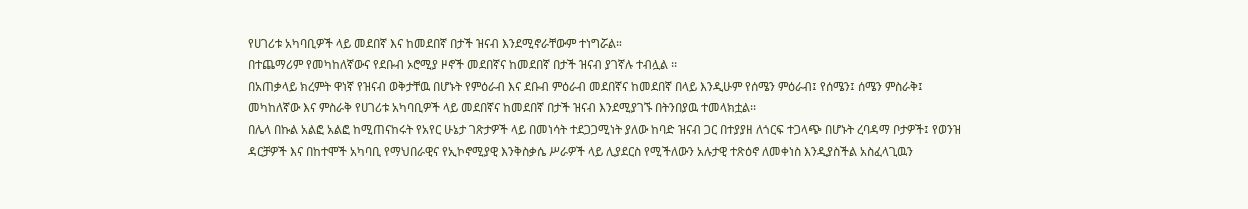የሀገሪቱ አካባቢዎች ላይ መደበኛ እና ከመደበኛ በታች ዝናብ እንደሚኖራቸውም ተነግሯል።
በተጨማሪም የመካከለኛውና የደቡብ ኦሮሚያ ዞኖች መደበኛና ከመደበኛ በታች ዝናብ ያገኛሉ ተብሏል ፡፡
በአጠቃላይ ክረምት ዋነኛ የዝናብ ወቅታቸዉ በሆኑት የምዕራብ እና ደቡብ ምዕራብ መደበኛና ከመደበኛ በላይ እንዲሁም የሰሜን ምዕራብ፤ የሰሜን፤ ሰሜን ምስራቅ፤ መካከለኛው እና ምስራቅ የሀገሪቱ አካባቢዎች ላይ መደበኛና ከመደበኛ በታች ዝናብ እንደሚያገኙ በትንበያዉ ተመላክቷል፡፡
በሌላ በኩል አልፎ አልፎ ከሚጠናከሩት የአየር ሁኔታ ገጽታዎች ላይ በመነሳት ተደጋጋሚነት ያለው ከባድ ዝናብ ጋር በተያያዘ ለጎርፍ ተጋላጭ በሆኑት ረባዳማ ቦታዎች፤ የወንዝ ዳርቻዎች እና በከተሞች አካባቢ የማህበራዊና የኢኮኖሚያዊ እንቅስቃሴ ሥራዎች ላይ ሊያደርስ የሚችለውን አሉታዊ ተጽዕኖ ለመቀነስ እንዲያስችል አስፈላጊዉን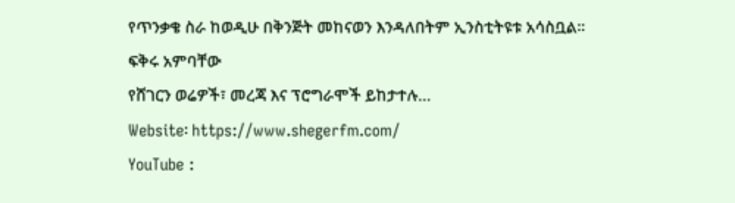የጥንቃቄ ስራ ከወዲሁ በቅንጅት መከናወን እንዳለበትም ኢንስቲትዩቱ አሳስቧል፡፡
ፍቅሩ አምባቸው
የሸገርን ወሬዎች፣ መረጃ እና ፕሮግራሞች ይከታተሉ…
Website፡ https://www.shegerfm.com/
YouTube :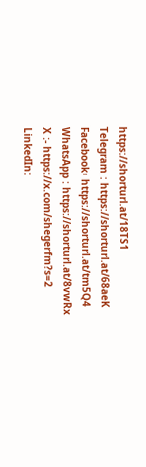https://shorturl.at/18TS1
Telegram : https://shorturl.at/68aeK
Facebook፡ https://shorturl.at/tm5Q4
WhatsApp : https://shorturl.at/8vwRx
X :- https://x.com/shegerfm?s=2
LinkedIn: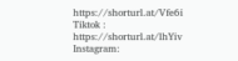https://shorturl.at/Vfe6i
Tiktok : https://shorturl.at/lhYiv
Instagram: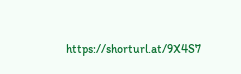https://shorturl.at/9X4S7